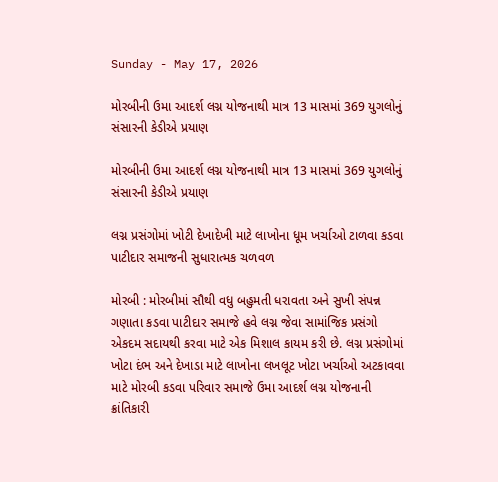Sunday - May 17, 2026

મોરબીની ઉમા આદર્શ લગ્ન યોજનાથી માત્ર 13 માસમાં 369 યુગલોનું સંસારની કેડીએ પ્રયાણ

મોરબીની ઉમા આદર્શ લગ્ન યોજનાથી માત્ર 13 માસમાં 369 યુગલોનું સંસારની કેડીએ પ્રયાણ

લગ્ન પ્રસંગોમાં ખોટી દેખાદેખી માટે લાખોના ધૂમ ખર્ચાઓ ટાળવા કડવા પાટીદાર સમાજની સુધારાત્મક ચળવળ

મોરબી : મોરબીમાં સૌથી વધુ બહુમતી ધરાવતા અને સુખી સંપન્ન ગણાતા કડવા પાટીદાર સમાજે હવે લગ્ન જેવા સામાંજિક પ્રસંગો એકદમ સદાયથી કરવા માટે એક મિશાલ કાયમ કરી છે. લગ્ન પ્રસંગોમાં ખોટા દંભ અને દેખાડા માટે લાખોના લખલૂટ ખોટા ખર્ચાઓ અટકાવવા માટે મોરબી કડવા પરિવાર સમાજે ઉમા આદર્શ લગ્ન યોજનાની ક્રાંતિકારી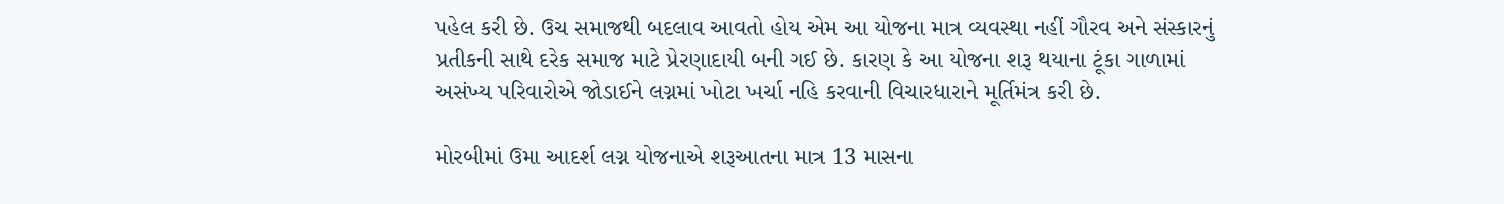પહેલ કરી છે. ઉચ સમાજથી બદલાવ આવતો હોય એમ આ યોજના માત્ર વ્યવસ્થા નહીં ગૌરવ અને સંસ્કારનું પ્રતીકની સાથે દરેક સમાજ માટે પ્રેરણાદાયી બની ગઈ છે. કારણ કે આ યોજના શરૂ થયાના ટૂંકા ગાળામાં અસંખ્ય પરિવારોએ જોડાઈને લગ્નમાં ખોટા ખર્ચા નહિ કરવાની વિચારધારાને મૂર્તિમંત્ર કરી છે.

મોરબીમાં ઉમા આદર્શ લગ્ન યોજનાએ શરૂઆતના માત્ર 13 માસના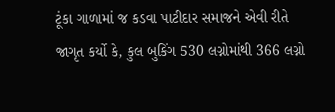ટૂંકા ગાળામાં જ કડવા પાટીદાર સમાજને એવી રીતે જાગૃત કર્યો કે, કુલ બુકિંગ 530 લગ્નોમાંથી 366 લગ્નો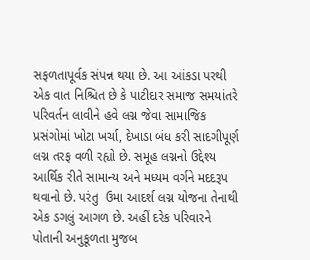સફળતાપૂર્વક સંપન્ન થયા છે. આ આંકડા પરથી એક વાત નિશ્ચિત છે કે પાટીદાર સમાજ સમયાંતરે પરિવર્તન લાવીને હવે લગ્ન જેવા સામાજિક પ્રસંગોમાં ખોટા ખર્ચા, દેખાડા બંધ કરી સાદગીપૂર્ણ લગ્ન તરફ વળી રહ્યો છે. સમૂહ લગ્નનો ઉદ્દેશ્ય આર્થિક રીતે સામાન્ય અને મધ્યમ વર્ગને મદદરૂપ થવાનો છે. પરંતુ  ઉમા આદર્શ લગ્ન યોજના તેનાથી એક ડગલું આગળ છે. અહીં દરેક પરિવારને પોતાની અનુકૂળતા મુજબ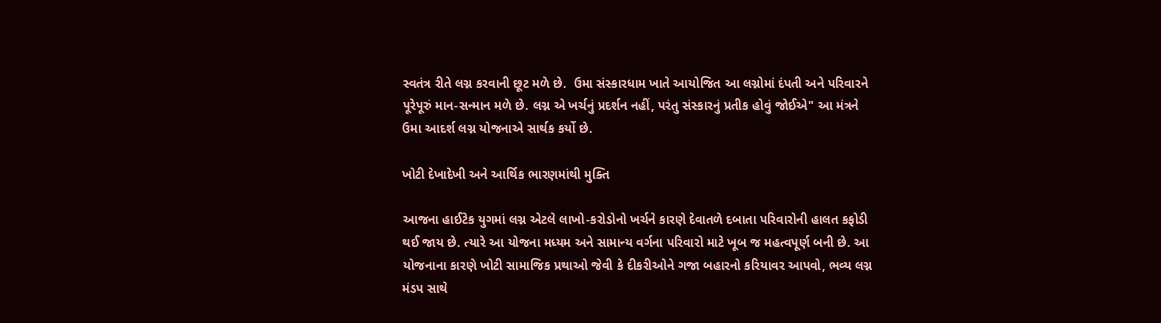સ્વતંત્ર રીતે લગ્ન કરવાની છૂટ મળે છે.  ઉમા સંસ્કારધામ ખાતે આયોજિત આ લગ્નોમાં દંપતી અને પરિવારને પૂરેપૂરું માન-સન્માન મળે છે. લગ્ન એ ખર્ચનું પ્રદર્શન નહીં, પરંતુ સંસ્કારનું પ્રતીક હોવું જોઈએ" આ મંત્રને ઉમા આદર્શ લગ્ન યોજનાએ સાર્થક કર્યો છે.

ખોટી દેખાદેખી અને આર્થિક ભારણમાંથી મુક્તિ

આજના હાઈટેક યુગમાં લગ્ન એટલે લાખો-કરોડોનો ખર્ચને કારણે દેવાતળે દબાતા પરિવારોની હાલત કફોડી થઈ જાય છે. ત્યારે આ યોજના મધ્યમ અને સામાન્ય વર્ગના પરિવારો માટે ખૂબ જ મહત્વપૂર્ણ બની છે. આ યોજનાના કારણે ખોટી સામાજિક પ્રથાઓ જેવી કે દીકરીઓને ગજા બહારનો કરિયાવર આપવો, ભવ્ય લગ્ન મંડપ સાથે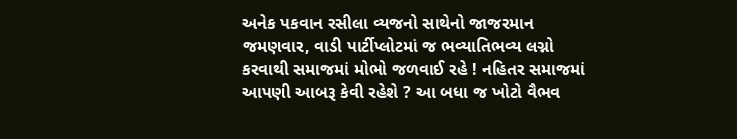અનેક પકવાન રસીલા વ્યજનો સાથેનો જાજરમાન જમણવાર, વાડી પાર્ટીપ્લોટમાં જ ભવ્યાતિભવ્ય લગ્નો કરવાથી સમાજમાં મોભો જળવાઈ રહે ! નહિતર સમાજમાં આપણી આબરૂ કેવી રહેશે ? આ બધા જ ખોટો વૈભવ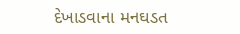દેખાડવાના મનઘડત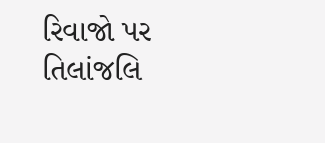રિવાજો પર તિલાંજલિ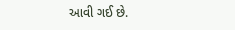આવી ગઈ છે.